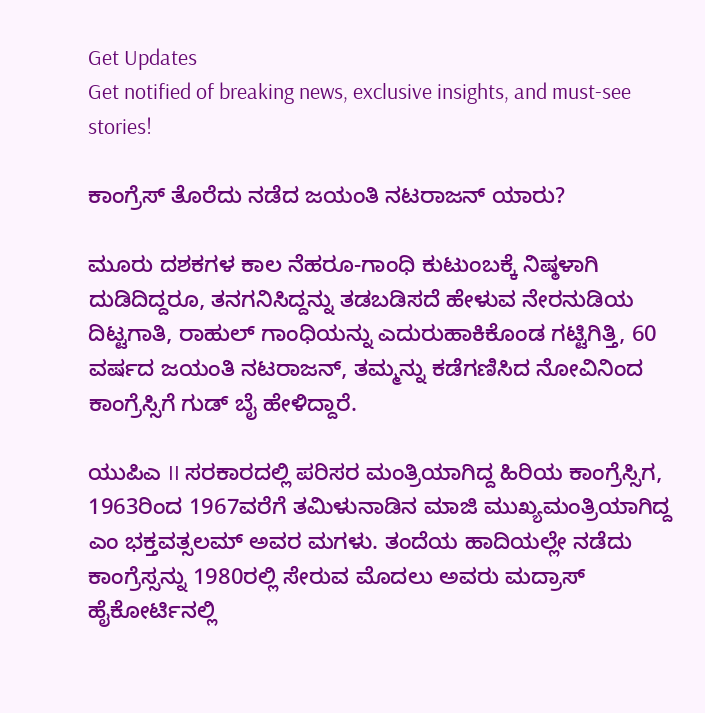Get Updates
Get notified of breaking news, exclusive insights, and must-see stories!

ಕಾಂಗ್ರೆಸ್ ತೊರೆದು ನಡೆದ ಜಯಂತಿ ನಟರಾಜನ್ ಯಾರು?

ಮೂರು ದಶಕಗಳ ಕಾಲ ನೆಹರೂ-ಗಾಂಧಿ ಕುಟುಂಬಕ್ಕೆ ನಿಷ್ಠಳಾಗಿ ದುಡಿದಿದ್ದರೂ, ತನಗನಿಸಿದ್ದನ್ನು ತಡಬಡಿಸದೆ ಹೇಳುವ ನೇರನುಡಿಯ ದಿಟ್ಟಗಾತಿ, ರಾಹುಲ್ ಗಾಂಧಿಯನ್ನು ಎದುರುಹಾಕಿಕೊಂಡ ಗಟ್ಟಿಗಿತ್ತಿ, 60 ವರ್ಷದ ಜಯಂತಿ ನಟರಾಜನ್, ತಮ್ಮನ್ನು ಕಡೆಗಣಿಸಿದ ನೋವಿನಿಂದ ಕಾಂಗ್ರೆಸ್ಸಿಗೆ ಗುಡ್ ಬೈ ಹೇಳಿದ್ದಾರೆ.

ಯುಪಿಎ II ಸರಕಾರದಲ್ಲಿ ಪರಿಸರ ಮಂತ್ರಿಯಾಗಿದ್ದ ಹಿರಿಯ ಕಾಂಗ್ರೆಸ್ಸಿಗ, 1963ರಿಂದ 1967ವರೆಗೆ ತಮಿಳುನಾಡಿನ ಮಾಜಿ ಮುಖ್ಯಮಂತ್ರಿಯಾಗಿದ್ದ ಎಂ ಭಕ್ತವತ್ಸಲಮ್ ಅವರ ಮಗಳು. ತಂದೆಯ ಹಾದಿಯಲ್ಲೇ ನಡೆದು ಕಾಂಗ್ರೆಸ್ಸನ್ನು 1980ರಲ್ಲಿ ಸೇರುವ ಮೊದಲು ಅವರು ಮದ್ರಾಸ್ ಹೈಕೋರ್ಟಿನಲ್ಲಿ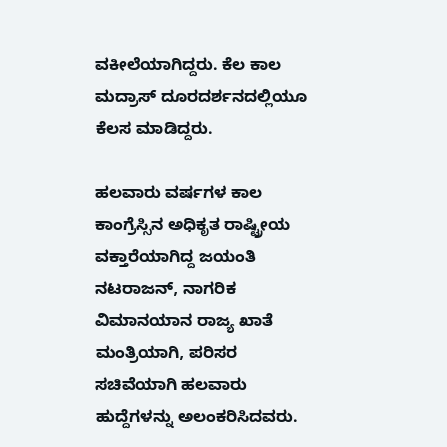ವಕೀಲೆಯಾಗಿದ್ದರು. ಕೆಲ ಕಾಲ ಮದ್ರಾಸ್ ದೂರದರ್ಶನದಲ್ಲಿಯೂ ಕೆಲಸ ಮಾಡಿದ್ದರು.

ಹಲವಾರು ವರ್ಷಗಳ ಕಾಲ ಕಾಂಗ್ರೆಸ್ಸಿನ ಅಧಿಕೃತ ರಾಷ್ಟ್ರೀಯ ವಕ್ತಾರೆಯಾಗಿದ್ದ ಜಯಂತಿ ನಟರಾಜನ್, ನಾಗರಿಕ ವಿಮಾನಯಾನ ರಾಜ್ಯ ಖಾತೆ ಮಂತ್ರಿಯಾಗಿ, ಪರಿಸರ ಸಚಿವೆಯಾಗಿ ಹಲವಾರು ಹುದ್ದೆಗಳನ್ನು ಅಲಂಕರಿಸಿದವರು.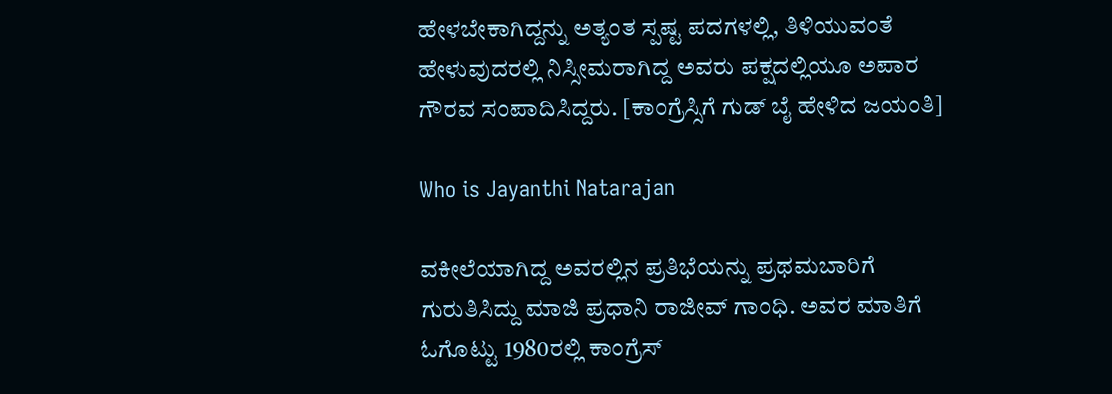ಹೇಳಬೇಕಾಗಿದ್ದನ್ನು ಅತ್ಯಂತ ಸ್ಪಷ್ಟ ಪದಗಳಲ್ಲಿ, ತಿಳಿಯುವಂತೆ ಹೇಳುವುದರಲ್ಲಿ ನಿಸ್ಸೀಮರಾಗಿದ್ದ ಅವರು ಪಕ್ಷದಲ್ಲಿಯೂ ಅಪಾರ ಗೌರವ ಸಂಪಾದಿಸಿದ್ದರು. [ಕಾಂಗ್ರೆಸ್ಸಿಗೆ ಗುಡ್ ಬೈ ಹೇಳಿದ ಜಯಂತಿ]

Who is Jayanthi Natarajan

ವಕೀಲೆಯಾಗಿದ್ದ ಅವರಲ್ಲಿನ ಪ್ರತಿಭೆಯನ್ನು ಪ್ರಥಮಬಾರಿಗೆ ಗುರುತಿಸಿದ್ದು ಮಾಜಿ ಪ್ರಧಾನಿ ರಾಜೀವ್ ಗಾಂಧಿ. ಅವರ ಮಾತಿಗೆ ಓಗೊಟ್ಟು 1980ರಲ್ಲಿ ಕಾಂಗ್ರೆಸ್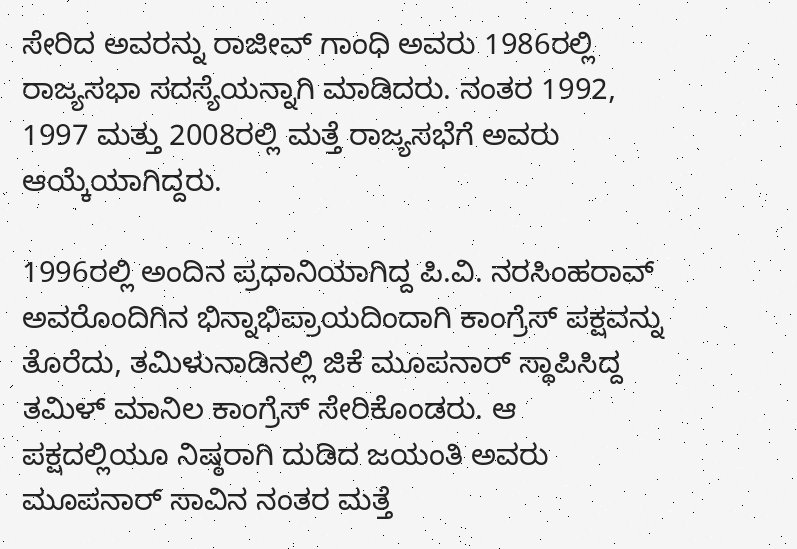ಸೇರಿದ ಅವರನ್ನು ರಾಜೀವ್ ಗಾಂಧಿ ಅವರು 1986ರಲ್ಲಿ ರಾಜ್ಯಸಭಾ ಸದಸ್ಯೆಯನ್ನಾಗಿ ಮಾಡಿದರು. ನಂತರ 1992, 1997 ಮತ್ತು 2008ರಲ್ಲಿ ಮತ್ತೆ ರಾಜ್ಯಸಭೆಗೆ ಅವರು ಆಯ್ಕೆಯಾಗಿದ್ದರು.

1996ರಲ್ಲಿ ಅಂದಿನ ಪ್ರಧಾನಿಯಾಗಿದ್ದ ಪಿ.ವಿ. ನರಸಿಂಹರಾವ್ ಅವರೊಂದಿಗಿನ ಭಿನ್ನಾಭಿಪ್ರಾಯದಿಂದಾಗಿ ಕಾಂಗ್ರೆಸ್ ಪಕ್ಷವನ್ನು ತೊರೆದು, ತಮಿಳುನಾಡಿನಲ್ಲಿ ಜಿಕೆ ಮೂಪನಾರ್ ಸ್ಥಾಪಿಸಿದ್ದ ತಮಿಳ್ ಮಾನಿಲ ಕಾಂಗ್ರೆಸ್ ಸೇರಿಕೊಂಡರು. ಆ ಪಕ್ಷದಲ್ಲಿಯೂ ನಿಷ್ಠರಾಗಿ ದುಡಿದ ಜಯಂತಿ ಅವರು ಮೂಪನಾರ್ ಸಾವಿನ ನಂತರ ಮತ್ತೆ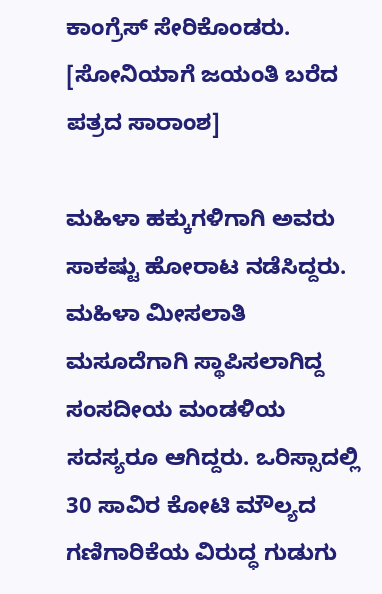ಕಾಂಗ್ರೆಸ್ ಸೇರಿಕೊಂಡರು. [ಸೋನಿಯಾಗೆ ಜಯಂತಿ ಬರೆದ ಪತ್ರದ ಸಾರಾಂಶ]

ಮಹಿಳಾ ಹಕ್ಕುಗಳಿಗಾಗಿ ಅವರು ಸಾಕಷ್ಟು ಹೋರಾಟ ನಡೆಸಿದ್ದರು. ಮಹಿಳಾ ಮೀಸಲಾತಿ ಮಸೂದೆಗಾಗಿ ಸ್ಥಾಪಿಸಲಾಗಿದ್ದ ಸಂಸದೀಯ ಮಂಡಳಿಯ ಸದಸ್ಯರೂ ಆಗಿದ್ದರು. ಒರಿಸ್ಸಾದಲ್ಲಿ 30 ಸಾವಿರ ಕೋಟಿ ಮೌಲ್ಯದ ಗಣಿಗಾರಿಕೆಯ ವಿರುದ್ಧ ಗುಡುಗು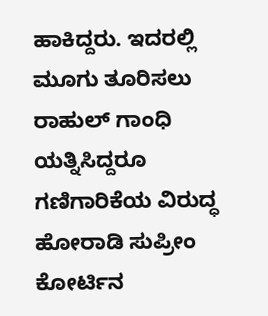ಹಾಕಿದ್ದರು. ಇದರಲ್ಲಿ ಮೂಗು ತೂರಿಸಲು ರಾಹುಲ್ ಗಾಂಧಿ ಯತ್ನಿಸಿದ್ದರೂ ಗಣಿಗಾರಿಕೆಯ ವಿರುದ್ಧ ಹೋರಾಡಿ ಸುಪ್ರೀಂ ಕೋರ್ಟಿನ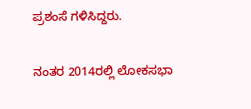ಪ್ರಶಂಸೆ ಗಳಿಸಿದ್ದರು.

ನಂತರ 2014ರಲ್ಲಿ ಲೋಕಸಭಾ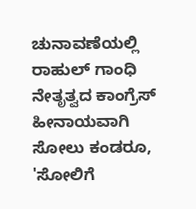ಚುನಾವಣೆಯಲ್ಲಿ ರಾಹುಲ್ ಗಾಂಧಿ ನೇತೃತ್ವದ ಕಾಂಗ್ರೆಸ್ ಹೀನಾಯವಾಗಿ ಸೋಲು ಕಂಡರೂ, 'ಸೋಲಿಗೆ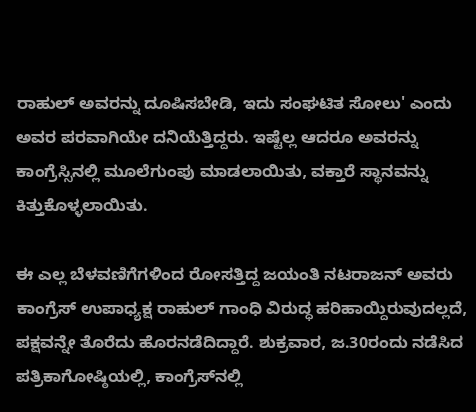ರಾಹುಲ್ ಅವರನ್ನು ದೂಷಿಸಬೇಡಿ, ಇದು ಸಂಘಟಿತ ಸೋಲು' ಎಂದು ಅವರ ಪರವಾಗಿಯೇ ದನಿಯೆತ್ತಿದ್ದರು. ಇಷ್ಟೆಲ್ಲ ಆದರೂ ಅವರನ್ನು ಕಾಂಗ್ರೆಸ್ಸಿನಲ್ಲಿ ಮೂಲೆಗುಂಪು ಮಾಡಲಾಯಿತು, ವಕ್ತಾರೆ ಸ್ಥಾನವನ್ನು ಕಿತ್ತುಕೊಳ್ಳಲಾಯಿತು.

ಈ ಎಲ್ಲ ಬೆಳವಣಿಗೆಗಳಿಂದ ರೋಸತ್ತಿದ್ದ ಜಯಂತಿ ನಟರಾಜನ್ ಅವರು ಕಾಂಗ್ರೆಸ್ ಉಪಾಧ್ಯಕ್ಷ ರಾಹುಲ್ ಗಾಂಧಿ ವಿರುದ್ಧ ಹರಿಹಾಯ್ದಿರುವುದಲ್ಲದೆ, ಪಕ್ಷವನ್ನೇ ತೊರೆದು ಹೊರನಡೆದಿದ್ದಾರೆ. ಶುಕ್ರವಾರ, ಜ.30ರಂದು ನಡೆಸಿದ ಪತ್ರಿಕಾಗೋಷ್ಠಿಯಲ್ಲಿ, ಕಾಂಗ್ರೆಸ್‌ನಲ್ಲಿ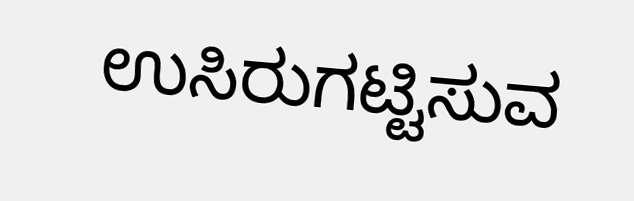ಉಸಿರುಗಟ್ಟಿಸುವ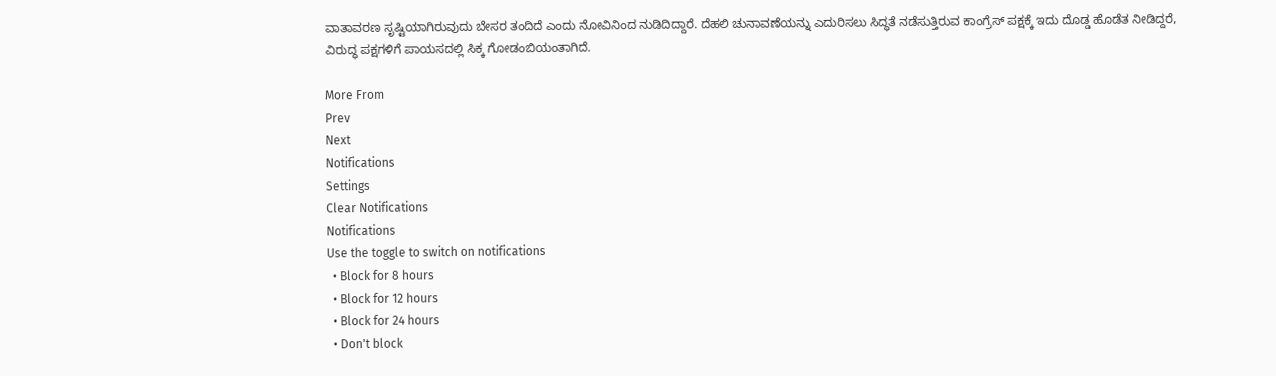ವಾತಾವರಣ ಸೃಷ್ಟಿಯಾಗಿರುವುದು ಬೇಸರ ತಂದಿದೆ ಎಂದು ನೋವಿನಿಂದ ನುಡಿದಿದ್ದಾರೆ. ದೆಹಲಿ ಚುನಾವಣೆಯನ್ನು ಎದುರಿಸಲು ಸಿದ್ಧತೆ ನಡೆಸುತ್ತಿರುವ ಕಾಂಗ್ರೆಸ್ ಪಕ್ಷಕ್ಕೆ ಇದು ದೊಡ್ಡ ಹೊಡೆತ ನೀಡಿದ್ದರೆ, ವಿರುದ್ಧ ಪಕ್ಷಗಳಿಗೆ ಪಾಯಸದಲ್ಲಿ ಸಿಕ್ಕ ಗೋಡಂಬಿಯಂತಾಗಿದೆ.

More From
Prev
Next
Notifications
Settings
Clear Notifications
Notifications
Use the toggle to switch on notifications
  • Block for 8 hours
  • Block for 12 hours
  • Block for 24 hours
  • Don't block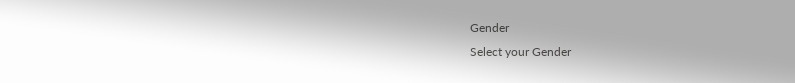Gender
Select your Gender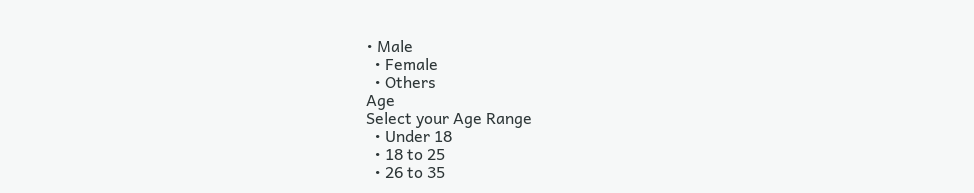• Male
  • Female
  • Others
Age
Select your Age Range
  • Under 18
  • 18 to 25
  • 26 to 35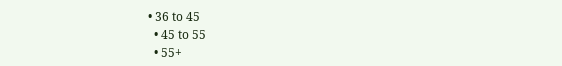• 36 to 45
  • 45 to 55
  • 55+